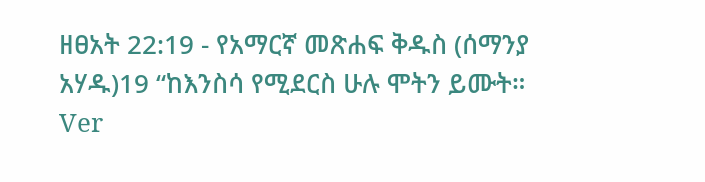ዘፀአት 22:19 - የአማርኛ መጽሐፍ ቅዱስ (ሰማንያ አሃዱ)19 “ከእንስሳ የሚደርስ ሁሉ ሞትን ይሙት። Ver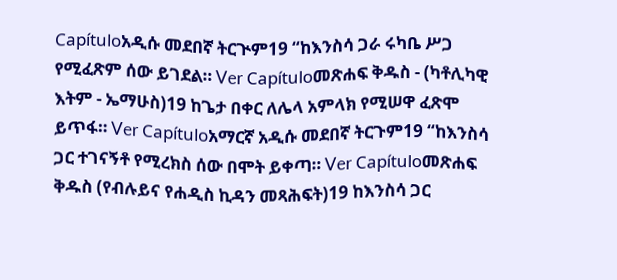Capítuloአዲሱ መደበኛ ትርጒም19 “ከእንስሳ ጋራ ሩካቤ ሥጋ የሚፈጽም ሰው ይገደል። Ver Capítuloመጽሐፍ ቅዱስ - (ካቶሊካዊ እትም - ኤማሁስ)19 ከጌታ በቀር ለሌላ አምላክ የሚሠዋ ፈጽሞ ይጥፋ። Ver Capítuloአማርኛ አዲሱ መደበኛ ትርጉም19 “ከእንስሳ ጋር ተገናኝቶ የሚረክስ ሰው በሞት ይቀጣ። Ver Capítuloመጽሐፍ ቅዱስ (የብሉይና የሐዲስ ኪዳን መጻሕፍት)19 ከእንስሳ ጋር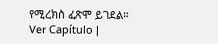የሚረክስ ፈጽሞ ይገደል። Ver Capítulo |